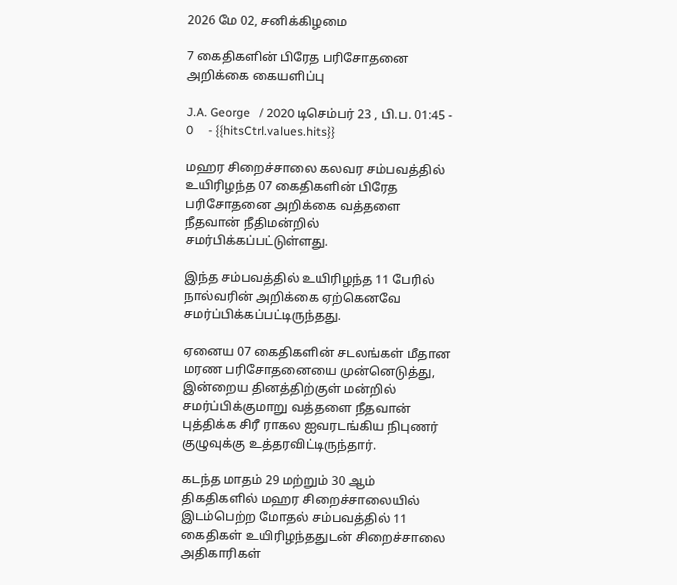2026 மே 02, சனிக்கிழமை

7 கைதிகளின் பிரேத பரிசோதனை அறிக்கை கையளிப்பு

J.A. George   / 2020 டிசெம்பர் 23 , பி.ப. 01:45 - 0     - {{hitsCtrl.values.hits}}

மஹர சிறைச்சாலை கலவர சம்பவத்தில் உயிரிழந்த 07 கைதிகளின் பிரேத பரிசோதனை அறிக்கை வத்தளை நீதவான் நீதிமன்றில் சமர்பிக்கப்பட்டுள்ளது.

இந்த சம்பவத்தில் உயிரிழந்த 11 பேரில் நால்வரின் அறிக்கை ஏற்கெனவே சமர்ப்பிக்கப்பட்டிருந்தது.

ஏனைய 07 கைதிகளின் சடலங்கள் மீதான மரண பரிசோதனையை முன்னெடுத்து, இன்றைய தினத்திற்குள் மன்றில் சமர்ப்பிக்குமாறு வத்தளை நீதவான் புத்திக்க சிரீ ராகல ஐவரடங்கிய நிபுணர் குழுவுக்கு உத்தரவிட்டிருந்தார்.

கடந்த மாதம் 29 மற்றும் 30 ஆம் திகதிகளில் மஹர சிறைச்சாலையில் இடம்பெற்ற மோதல் சம்பவத்தில் 11 கைதிகள் உயிரிழந்ததுடன் சிறைச்சாலை அதிகாரிகள்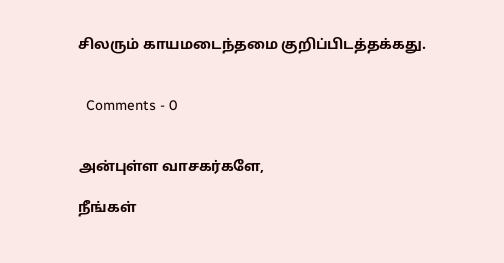சிலரும் காயமடைந்தமை குறிப்பிடத்தக்கது.


  Comments - 0


அன்புள்ள வாசகர்களே,

நீங்கள்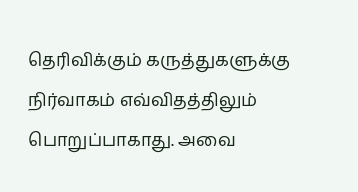தெரிவிக்கும் கருத்துகளுக்கு நிர்வாகம் எவ்விதத்திலும் பொறுப்பாகாது. அவை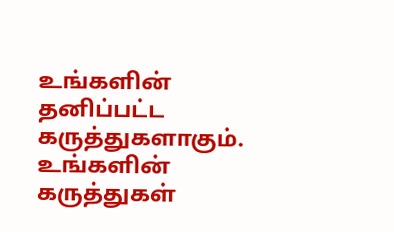உங்களின் தனிப்பட்ட கருத்துகளாகும். உங்களின் கருத்துகள்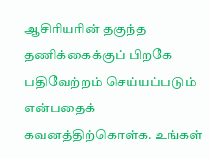ஆசிரியரின் தகுந்த தணிக்கைக்குப் பிறகே பதிவேற்றம் செய்யப்படும் என்பதைக் கவனத்திற்கொள்க. உங்கள்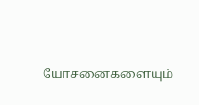யோசனைகளையும்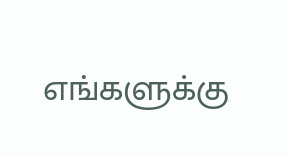எங்களுக்கு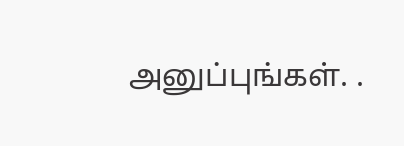அனுப்புங்கள். .